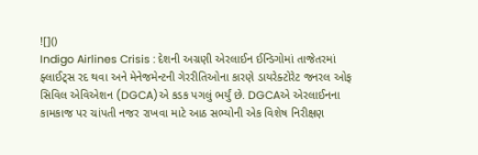![]()
Indigo Airlines Crisis : દેશની અગ્રણી એરલાઈન ઈન્ડિગોમાં તાજેતરમાં ફ્લાઈટ્સ રદ થવા અને મેનેજમેન્ટની ગેરરીતિઓના કારણે ડાયરેક્ટોરેટ જનરલ ઓફ સિવિલ એવિએશન (DGCA)એ કડક પગલું ભર્યું છે. DGCAએ એરલાઈનના કામકાજ પર ચાંપતી નજર રાખવા માટે આઠ સભ્યોની એક વિશેષ નિરીક્ષણ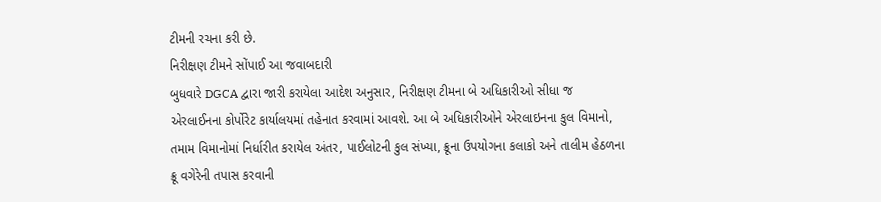ટીમની રચના કરી છે.
નિરીક્ષણ ટીમને સોંપાઈ આ જવાબદારી
બુધવારે DGCA દ્વારા જારી કરાયેલા આદેશ અનુસાર, નિરીક્ષણ ટીમના બે અધિકારીઓ સીધા જ એરલાઈનના કોર્પોરેટ કાર્યાલયમાં તહેનાત કરવામાં આવશે. આ બે અધિકારીઓને એરલાઇનના કુલ વિમાનો, તમામ વિમાનોમાં નિર્ધારીત કરાયેલ અંતર, પાઈલોટની કુલ સંખ્યા, ક્રૂના ઉપયોગના કલાકો અને તાલીમ હેઠળના ક્રૂ વગેરેની તપાસ કરવાની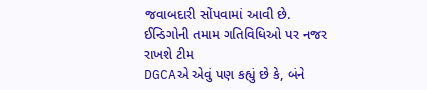જવાબદારી સોંપવામાં આવી છે.
ઈન્ડિગોની તમામ ગતિવિધિઓ પર નજર રાખશે ટીમ
DGCAએ એવું પણ કહ્યું છે કે, બંને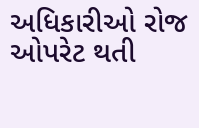અધિકારીઓ રોજ ઓપરેટ થતી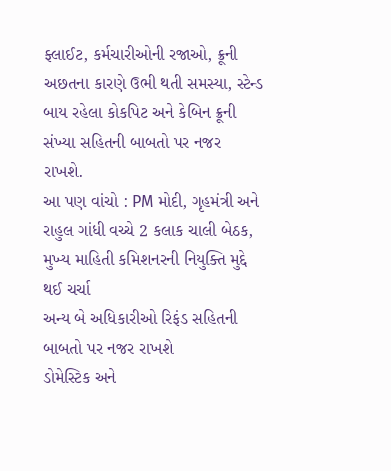ફ્લાઈટ, કર્મચારીઓની રજાઓ, ક્રૂની અછતના કારણે ઉભી થતી સમસ્યા, સ્ટેન્ડ બાય રહેલા કોકપિટ અને કેબિન ક્રૂની સંખ્યા સહિતની બાબતો પર નજર રાખશે.
આ પણ વાંચો : PM મોદી, ગૃહમંત્રી અને રાહુલ ગાંધી વચ્ચે 2 કલાક ચાલી બેઠક, મુખ્ય માહિતી કમિશનરની નિયુક્તિ મુદ્દે થઈ ચર્ચા
અન્ય બે અધિકારીઓ રિફંડ સહિતની બાબતો પર નજર રાખશે
ડોમેસ્ટિક અને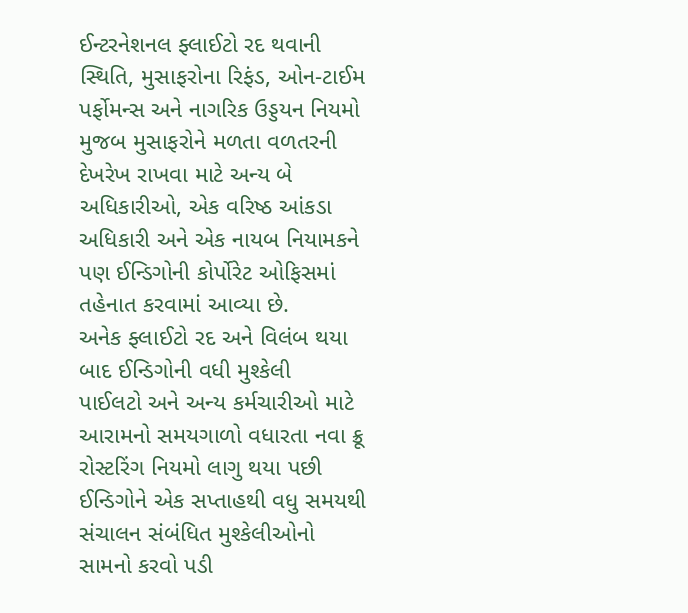ઈન્ટરનેશનલ ફ્લાઈટો રદ થવાની સ્થિતિ, મુસાફરોના રિફંડ, ઓન-ટાઈમ પર્ફોમન્સ અને નાગરિક ઉડ્ડયન નિયમો મુજબ મુસાફરોને મળતા વળતરની દેખરેખ રાખવા માટે અન્ય બે અધિકારીઓ, એક વરિષ્ઠ આંકડા અધિકારી અને એક નાયબ નિયામકને પણ ઈન્ડિગોની કોર્પોરેટ ઓફિસમાં તહેનાત કરવામાં આવ્યા છે.
અનેક ફ્લાઈટો રદ અને વિલંબ થયા બાદ ઈન્ડિગોની વધી મુશ્કેલી
પાઈલટો અને અન્ય કર્મચારીઓ માટે આરામનો સમયગાળો વધારતા નવા ક્રૂ રોસ્ટરિંગ નિયમો લાગુ થયા પછી ઈન્ડિગોને એક સપ્તાહથી વધુ સમયથી સંચાલન સંબંધિત મુશ્કેલીઓનો સામનો કરવો પડી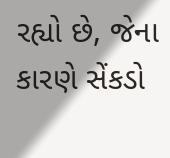રહ્યો છે, જેના કારણે સેંકડો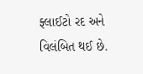ફ્લાઈટો રદ અને વિલંબિત થઈ છે.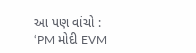આ પણ વાંચો : ‘PM મોદી EVM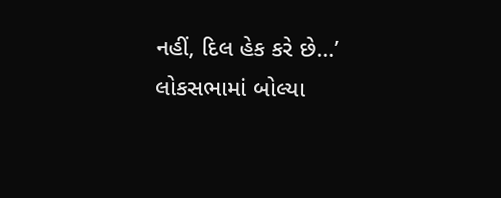નહીં, દિલ હેક કરે છે…’ લોકસભામાં બોલ્યા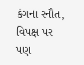કંગના રનૌત, વિપક્ષ પર પણ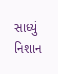સાધ્યું નિશાન